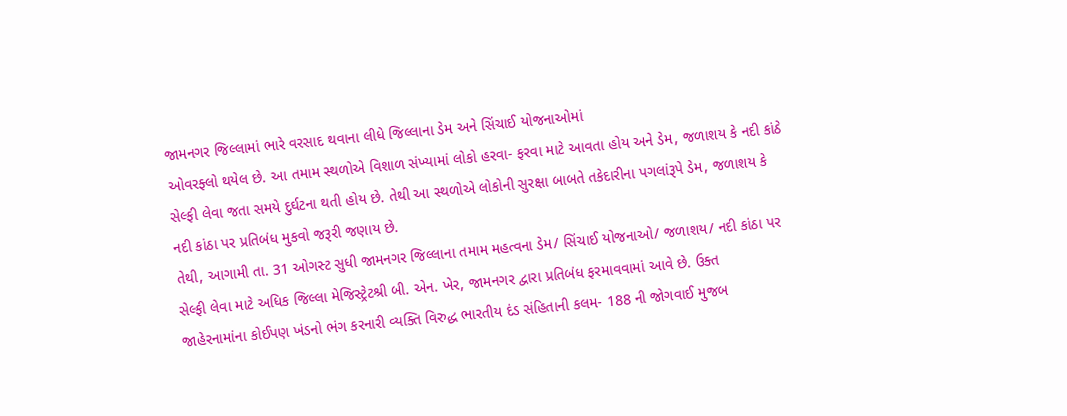જામનગર જિલ્લામાં ભારે વરસાદ થવાના લીધે જિલ્લાના ડેમ અને સિંચાઈ યોજનાઓમાં
ઓવરફ્લો થયેલ છે. આ તમામ સ્થળોએ વિશાળ સંખ્યામાં લોકો હરવા- ફરવા માટે આવતા હોય અને ડેમ, જળાશય કે નદી કાંઠે
સેલ્ફી લેવા જતા સમયે દુર્ઘટના થતી હોય છે. તેથી આ સ્થળોએ લોકોની સુરક્ષા બાબતે તકેદારીના પગલાંરૂપે ડેમ, જળાશય કે
નદી કાંઠા પર પ્રતિબંધ મુકવો જરૂરી જણાય છે.
તેથી, આગામી તા. 31 ઓગસ્ટ સુધી જામનગર જિલ્લાના તમામ મહત્વના ડેમ/ સિંચાઈ યોજનાઓ/ જળાશય/ નદી કાંઠા પર
સેલ્ફી લેવા માટે અધિક જિલ્લા મેજિસ્ટ્રેટશ્રી બી. એન. ખેર, જામનગર દ્વારા પ્રતિબંધ ફરમાવવામાં આવે છે. ઉક્ત
જાહેરનામાંના કોઈપણ ખંડનો ભંગ કરનારી વ્યક્તિ વિરુદ્ધ ભારતીય દંડ સંહિતાની કલમ- 188 ની જોગવાઈ મુજબ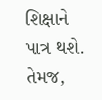શિક્ષાને
પાત્ર થશે. તેમજ,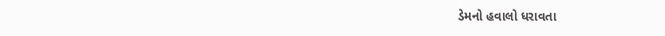ડેમનો હવાલો ધરાવતા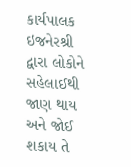કાર્યપાલક ઇજનેરશ્રી દ્વારા લોકોને સહેલાઈથી જાણ થાય અને જોઈ શકાય તે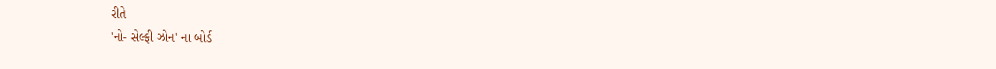રીતે
'નો- સેલ્ફી ઝોન' ના બોર્ડ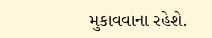મુકાવવાના રહેશે.